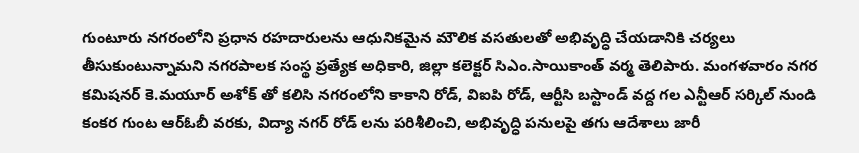గుంటూరు నగరంలోని ప్రధాన రహదారులను ఆధునికమైన మౌలిక వసతులతో అభివృద్ధి చేయడానికి చర్యలు తీసుకుంటున్నామని నగరపాలక సంస్థ ప్రత్యేక అధికారి, జిల్లా కలెక్టర్ సిఎం.సాయికాంత్ వర్మ తెలిపారు. మంగళవారం నగర కమిషనర్ కె.మయూర్ అశోక్ తో కలిసి నగరంలోని కాకాని రోడ్, విఐపి రోడ్, ఆర్టీసి బస్టాండ్ వద్ద గల ఎన్టీఆర్ సర్కిల్ నుండి కంకర గుంట ఆర్ఓబీ వరకు, విద్యా నగర్ రోడ్ లను పరిశీలించి, అభివృద్ధి పనులపై తగు ఆదేశాలు జారీ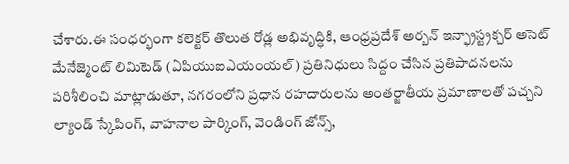చేశారు.ఈ సంధర్భంగా కలెక్టర్ తొలుత రోడ్ల అభివృద్ధికి, ఆంధ్రప్రదేశ్ అర్బన్ ఇన్ఫ్రాస్ట్రక్చర్ అసెట్ మేనేజ్మెంట్ లిమిటెడ్ (ఏపియుఐఎయంయల్) ప్రతినిధులు సిద్దం చేసిన ప్రతిపాదనలను పరిశీలించి మాట్లాడుతూ, నగరంలోని ప్రధాన రహదారులను అంతర్జాతీయ ప్రమాణాలతో పచ్చని ల్యాండ్ స్కేపింగ్, వాహనాల పార్కింగ్, వెండింగ్ జోన్స్,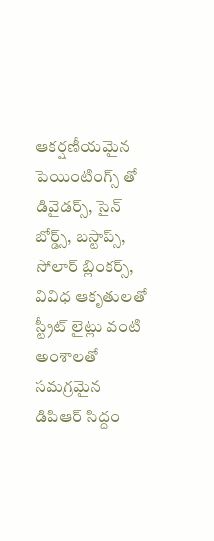ఆకర్షణీయమైన పెయింటింగ్స్ తో డివైడర్స్, సైన్ బోర్డ్స్, బస్టాప్స్, సోలార్ బ్లింకర్స్, వివిధ ఆకృతులతో స్ట్రీట్ లైట్లు వంటి అంశాలతో సమగ్రమైన డిపిఆర్ సిద్దం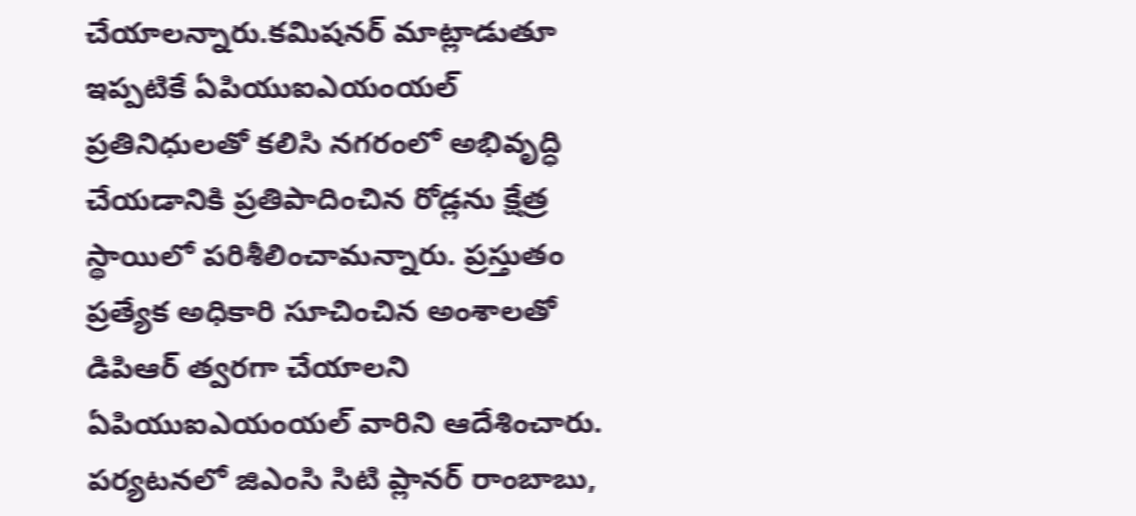చేయాలన్నారు.కమిషనర్ మాట్లాడుతూ ఇప్పటికే ఏపియుఐఎయంయల్ ప్రతినిధులతో కలిసి నగరంలో అభివృద్ధి చేయడానికి ప్రతిపాదించిన రోడ్లను క్షేత్ర స్థాయిలో పరిశీలించామన్నారు. ప్రస్తుతం ప్రత్యేక అధికారి సూచించిన అంశాలతో డిపిఆర్ త్వరగా చేయాలని ఏపియుఐఎయంయల్ వారిని ఆదేశించారు. పర్యటనలో జిఎంసి సిటి ప్లానర్ రాంబాబు,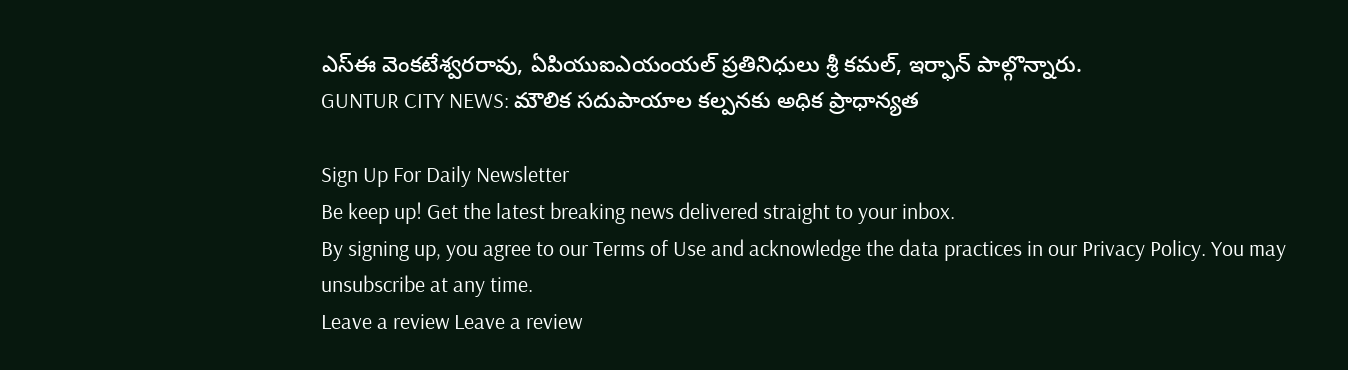ఎస్ఈ వెంకటేశ్వరరావు, ఏపియుఐఎయంయల్ ప్రతినిధులు శ్రీ కమల్, ఇర్ఫాన్ పాల్గొన్నారు.
GUNTUR CITY NEWS: మౌలిక సదుపాయాల కల్పనకు అధిక ప్రాధాన్యత

Sign Up For Daily Newsletter
Be keep up! Get the latest breaking news delivered straight to your inbox.
By signing up, you agree to our Terms of Use and acknowledge the data practices in our Privacy Policy. You may unsubscribe at any time.
Leave a review Leave a review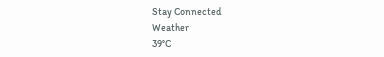Stay Connected
Weather
39°C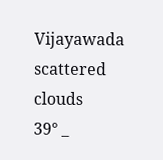Vijayawada
scattered clouds
39° _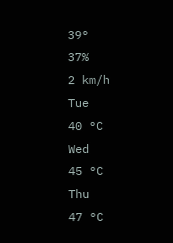39°
37%
2 km/h
Tue
40 °C
Wed
45 °C
Thu
47 °C